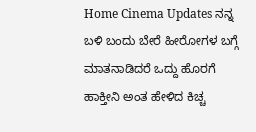Home Cinema Updates ನನ್ನ ಬಳಿ ಬಂದು ಬೇರೆ ಹೀರೋಗಳ ಬಗ್ಗೆ ಮಾತನಾಡಿದರೆ ಒದ್ದು ಹೊರಗೆ ಹಾಕ್ತೀನಿ ಅಂತ ಹೇಳಿದ ಕಿಚ್ಚ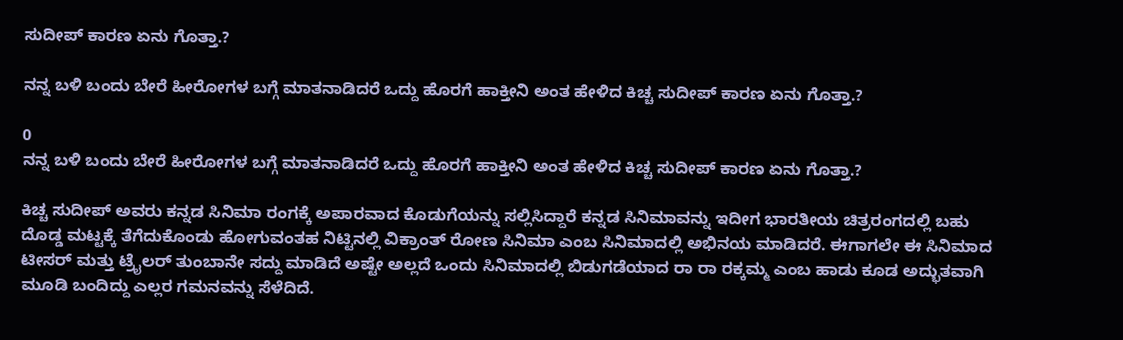ಸುದೀಪ್ ಕಾರಣ ಏನು ಗೊತ್ತಾ.?

ನನ್ನ ಬಳಿ ಬಂದು ಬೇರೆ ಹೀರೋಗಳ ಬಗ್ಗೆ ಮಾತನಾಡಿದರೆ ಒದ್ದು ಹೊರಗೆ ಹಾಕ್ತೀನಿ ಅಂತ ಹೇಳಿದ ಕಿಚ್ಚ ಸುದೀಪ್ ಕಾರಣ ಏನು ಗೊತ್ತಾ.?

0
ನನ್ನ ಬಳಿ ಬಂದು ಬೇರೆ ಹೀರೋಗಳ ಬಗ್ಗೆ ಮಾತನಾಡಿದರೆ ಒದ್ದು ಹೊರಗೆ ಹಾಕ್ತೀನಿ ಅಂತ ಹೇಳಿದ ಕಿಚ್ಚ ಸುದೀಪ್ ಕಾರಣ ಏನು ಗೊತ್ತಾ.?

ಕಿಚ್ಚ ಸುದೀಪ್ ಅವರು ಕನ್ನಡ ಸಿನಿಮಾ ರಂಗಕ್ಕೆ ಅಪಾರವಾದ ಕೊಡುಗೆಯನ್ನು ಸಲ್ಲಿಸಿದ್ದಾರೆ ಕನ್ನಡ ಸಿನಿಮಾವನ್ನು ಇದೀಗ ಭಾರತೀಯ ಚಿತ್ರರಂಗದಲ್ಲಿ ಬಹು ದೊಡ್ಡ ಮಟ್ಟಕ್ಕೆ ತೆಗೆದುಕೊಂಡು ಹೋಗುವಂತಹ ನಿಟ್ಟಿನಲ್ಲಿ ವಿಕ್ರಾಂತ್ ರೋಣ ಸಿನಿಮಾ ಎಂಬ ಸಿನಿಮಾದಲ್ಲಿ ಅಭಿನಯ ಮಾಡಿದರೆ. ಈಗಾಗಲೇ ಈ ಸಿನಿಮಾದ ಟೀಸರ್ ಮತ್ತು ಟ್ರೈಲರ್ ತುಂಬಾನೇ ಸದ್ದು ಮಾಡಿದೆ ಅಷ್ಟೇ ಅಲ್ಲದೆ ಒಂದು ಸಿನಿಮಾದಲ್ಲಿ ಬಿಡುಗಡೆಯಾದ ರಾ ರಾ ರಕ್ಕಮ್ಮ ಎಂಬ ಹಾಡು ಕೂಡ ಅದ್ಭುತವಾಗಿ ಮೂಡಿ ಬಂದಿದ್ದು ಎಲ್ಲರ ಗಮನವನ್ನು ಸೆಳೆದಿದೆ.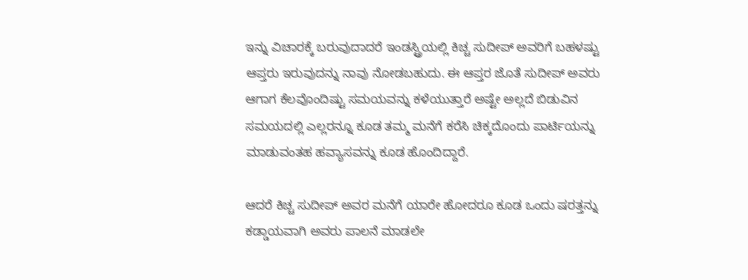ಇನ್ನು ವಿಚಾರಕ್ಕೆ ಬರುವುದಾದರೆ ಇಂಡಸ್ಟ್ರಿಯಲ್ಲಿ ಕಿಚ್ಚ ಸುದೀಪ್ ಅವರಿಗೆ ಬಹಳಷ್ಟು ಆಪ್ತರು ಇರುವುದನ್ನು ನಾವು ನೋಡಬಹುದು. ಈ ಆಪ್ತರ ಜೊತೆ ಸುದೀಪ್ ಅವರು ಆಗಾಗ ಕೆಲವೊಂದಿಷ್ಟು ಸಮಯವನ್ನು ಕಳೆಯುತ್ತಾರೆ ಅಷ್ಟೇ ಅಲ್ಲದೆ ಬಿಡುವಿನ ಸಮಯದಲ್ಲಿ ಎಲ್ಲರನ್ನೂ ಕೂಡ ತಮ್ಮ ಮನೆಗೆ ಕರೆಸಿ ಚಿಕ್ಕದೊಂದು ಪಾರ್ಟಿಯನ್ನು ಮಾಡುವಂತಹ ಹವ್ಯಾಸವನ್ನು ಕೂಡ ಹೊಂದಿದ್ದಾರೆ.

ಆದರೆ ಕಿಚ್ಚ ಸುದೀಪ್ ಅವರ ಮನೆಗೆ ಯಾರೇ ಹೋದರೂ ಕೂಡ ಒಂದು ಷರತ್ತನ್ನು ಕಡ್ಡಾಯವಾಗಿ ಅವರು ಪಾಲನೆ ಮಾಡಲೇ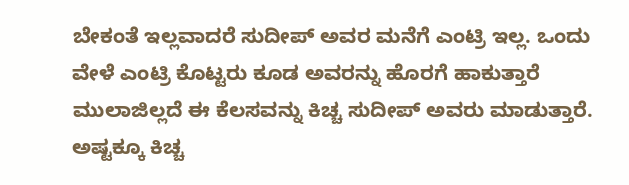ಬೇಕಂತೆ ಇಲ್ಲವಾದರೆ ಸುದೀಪ್ ಅವರ ಮನೆಗೆ ಎಂಟ್ರಿ ಇಲ್ಲ. ಒಂದು ವೇಳೆ ಎಂಟ್ರಿ ಕೊಟ್ಟರು ಕೂಡ ಅವರನ್ನು ಹೊರಗೆ ಹಾಕುತ್ತಾರೆ ಮುಲಾಜಿಲ್ಲದೆ ಈ ಕೆಲಸವನ್ನು ಕಿಚ್ಚ ಸುದೀಪ್ ಅವರು ಮಾಡುತ್ತಾರೆ. ಅಷ್ಟಕ್ಕೂ ಕಿಚ್ಚ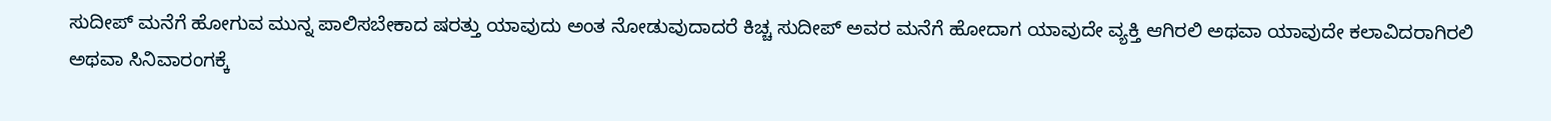ಸುದೀಪ್ ಮನೆಗೆ ಹೋಗುವ ಮುನ್ನ ಪಾಲಿಸಬೇಕಾದ ಷರತ್ತು ಯಾವುದು ಅಂತ ನೋಡುವುದಾದರೆ ಕಿಚ್ಚ ಸುದೀಪ್ ಅವರ ಮನೆಗೆ ಹೋದಾಗ ಯಾವುದೇ ವ್ಯಕ್ತಿ ಆಗಿರಲಿ ಅಥವಾ ಯಾವುದೇ ಕಲಾವಿದರಾಗಿರಲಿ ಅಥವಾ ಸಿನಿವಾರಂಗಕ್ಕೆ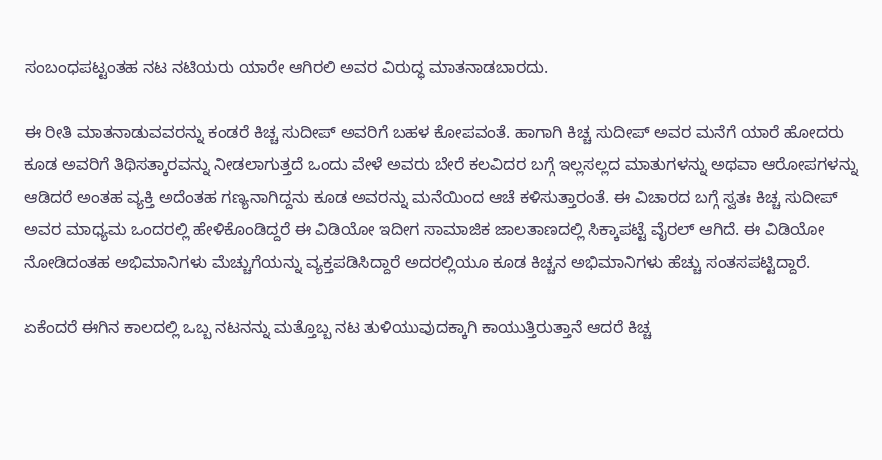ಸಂಬಂಧಪಟ್ಟಂತಹ ನಟ ನಟಿಯರು ಯಾರೇ ಆಗಿರಲಿ ಅವರ ವಿರುದ್ಧ ಮಾತನಾಡಬಾರದು.

ಈ ರೀತಿ ಮಾತನಾಡುವವರನ್ನು ಕಂಡರೆ ಕಿಚ್ಚ ಸುದೀಪ್ ಅವರಿಗೆ ಬಹಳ ಕೋಪವಂತೆ. ಹಾಗಾಗಿ ಕಿಚ್ಚ ಸುದೀಪ್ ಅವರ ಮನೆಗೆ ಯಾರೆ ಹೋದರು ಕೂಡ ಅವರಿಗೆ ತಿಥಿಸತ್ಕಾರವನ್ನು ನೀಡಲಾಗುತ್ತದೆ ಒಂದು ವೇಳೆ ಅವರು ಬೇರೆ ಕಲವಿದರ ಬಗ್ಗೆ ಇಲ್ಲಸಲ್ಲದ ಮಾತುಗಳನ್ನು ಅಥವಾ ಆರೋಪಗಳನ್ನು ಆಡಿದರೆ ಅಂತಹ ವ್ಯಕ್ತಿ ಅದೆಂತಹ ಗಣ್ಯನಾಗಿದ್ದನು ಕೂಡ ಅವರನ್ನು ಮನೆಯಿಂದ ಆಚೆ ಕಳಿಸುತ್ತಾರಂತೆ. ಈ ವಿಚಾರದ ಬಗ್ಗೆ ಸ್ವತಃ ಕಿಚ್ಚ ಸುದೀಪ್ ಅವರ ಮಾಧ್ಯಮ ಒಂದರಲ್ಲಿ ಹೇಳಿಕೊಂಡಿದ್ದರೆ ಈ ವಿಡಿಯೋ ಇದೀಗ ಸಾಮಾಜಿಕ ಜಾಲತಾಣದಲ್ಲಿ ಸಿಕ್ಕಾಪಟ್ಟೆ ವೈರಲ್ ಆಗಿದೆ. ಈ ವಿಡಿಯೋ ನೋಡಿದಂತಹ ಅಭಿಮಾನಿಗಳು ಮೆಚ್ಚುಗೆಯನ್ನು ವ್ಯಕ್ತಪಡಿಸಿದ್ದಾರೆ ಅದರಲ್ಲಿಯೂ ಕೂಡ ಕಿಚ್ಚನ ಅಭಿಮಾನಿಗಳು ಹೆಚ್ಚು ಸಂತಸಪಟ್ಟಿದ್ದಾರೆ.

ಏಕೆಂದರೆ ಈಗಿನ ಕಾಲದಲ್ಲಿ ಒಬ್ಬ ನಟನನ್ನು ಮತ್ತೊಬ್ಬ ನಟ ತುಳಿಯುವುದಕ್ಕಾಗಿ ಕಾಯುತ್ತಿರುತ್ತಾನೆ ಆದರೆ ಕಿಚ್ಚ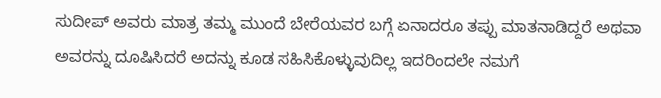ಸುದೀಪ್ ಅವರು ಮಾತ್ರ ತಮ್ಮ ಮುಂದೆ ಬೇರೆಯವರ ಬಗ್ಗೆ ಏನಾದರೂ ತಪ್ಪು ಮಾತನಾಡಿದ್ದರೆ ಅಥವಾ ಅವರನ್ನು ದೂಷಿಸಿದರೆ ಅದನ್ನು ಕೂಡ ಸಹಿಸಿಕೊಳ್ಳುವುದಿಲ್ಲ ಇದರಿಂದಲೇ ನಮಗೆ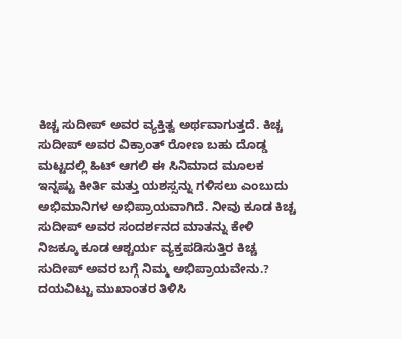ಕಿಚ್ಚ ಸುದೀಪ್ ಅವರ ವ್ಯಕ್ತಿತ್ವ ಅರ್ಥವಾಗುತ್ತದೆ. ಕಿಚ್ಚ ಸುದೀಪ್ ಅವರ ವಿಕ್ರಾಂತ್ ರೋಣ ಬಹು ದೊಡ್ಡ ಮಟ್ಟದಲ್ಲಿ ಹಿಟ್ ಆಗಲಿ ಈ ಸಿನಿಮಾದ ಮೂಲಕ ಇನ್ನಷ್ಟು ಕೀರ್ತಿ ಮತ್ತು ಯಶಸ್ಸನ್ನು ಗಳಿಸಲು ಎಂಬುದು ಅಭಿಮಾನಿಗಳ ಅಭಿಪ್ರಾಯವಾಗಿದೆ. ನೀವು ಕೂಡ ಕಿಚ್ಚ ಸುದೀಪ್ ಅವರ ಸಂದರ್ಶನದ ಮಾತನ್ನು ಕೇಳಿ ನಿಜಕ್ಕೂ ಕೂಡ ಆಶ್ಚರ್ಯ ವ್ಯಕ್ತಪಡಿಸುತ್ತಿರ ಕಿಚ್ಚ ಸುದೀಪ್ ಅವರ ಬಗ್ಗೆ ನಿಮ್ಮ ಅಭಿಪ್ರಾಯವೇನು.? ದಯವಿಟ್ಟು ಮುಖಾಂತರ ತಿಳಿಸಿ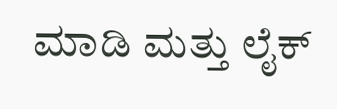ಮಾಡಿ ಮತ್ತು ಲೈಕ್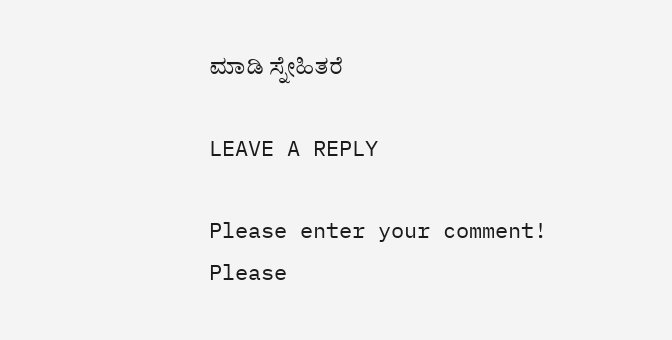ಮಾಡಿ ಸ್ನೇಹಿತರೆ

LEAVE A REPLY

Please enter your comment!
Please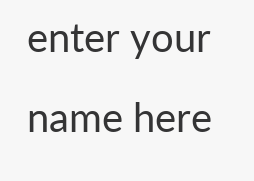enter your name here